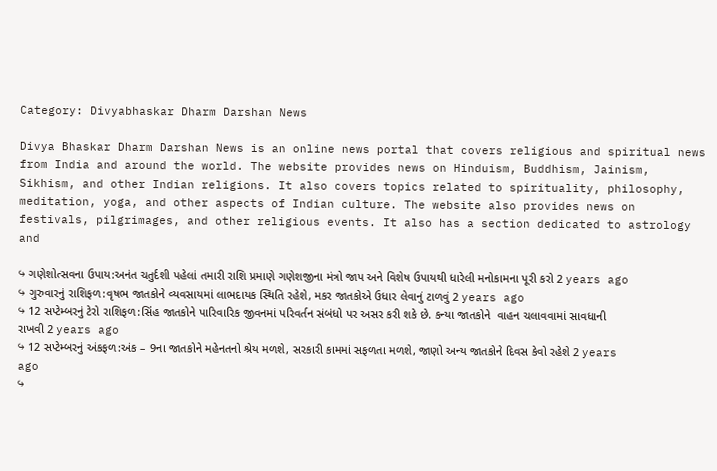Category: Divyabhaskar Dharm Darshan News

Divya Bhaskar Dharm Darshan News is an online news portal that covers religious and spiritual news from India and around the world. The website provides news on Hinduism, Buddhism, Jainism, Sikhism, and other Indian religions. It also covers topics related to spirituality, philosophy, meditation, yoga, and other aspects of Indian culture. The website also provides news on festivals, pilgrimages, and other religious events. It also has a section dedicated to astrology and

↪ ગણેશોત્સવના ઉપાય:અનંત ચતુર્દશી પહેલાં તમારી રાશિ પ્રમાણે ગણેશજીના મંત્રો જાપ અને વિશેષ ઉપાયથી ધારેલી મનોકામના પૂરી કરો 2 years ago
↪ ગુરુવારનું રાશિફળ:વૃષભ જાતકોને વ્યવસાયમાં લાભદાયક સ્થિતિ રહેશે, મકર જાતકોએ ઉધાર લેવાનું ટાળવું 2 years ago
↪ 12 સપ્ટેમ્બરનું ટેરો રાશિફળ:સિંહ જાતકોને પારિવારિક જીવનમાં પરિવર્તન સંબંધો પર અસર કરી શકે છે. કન્યા જાતકોને  વાહન ચલાવવામાં સાવધાની રાખવી 2 years ago
↪ 12 સપ્ટેમ્બરનું અંકફળ:અંક – 9ના જાતકોને મહેનતનો શ્રેય મળશે, સરકારી કામમાં સફળતા મળશે, જાણો અન્ય જાતકોને દિવસ કેવો રહેશે 2 years ago
↪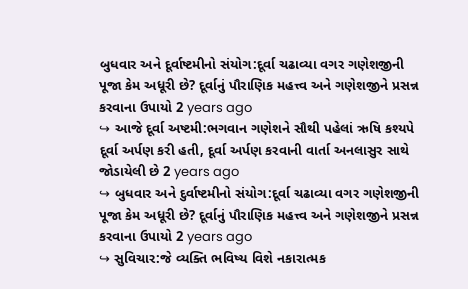બુધવાર અને દૂર્વાષ્ટમીનો સંયોગ:દૂર્વા ચઢાવ્યા વગર ગણેશજીની પૂજા કેમ અધૂરી છે? દૂર્વાનું પૌરાણિક મહત્ત્વ અને ગણેશજીને પ્રસન્ન કરવાના ઉપાયો 2 years ago
↪ આજે દૂર્વા અષ્ટમી:ભગવાન ગણેશને સૌથી પહેલાં ઋષિ કશ્યપે દૂર્વા અર્પણ કરી હતી, દૂર્વા અર્પણ કરવાની વાર્તા અનલાસુર સાથે જોડાયેલી છે 2 years ago
↪ બુધવાર અને દુર્વાષ્ટમીનો સંયોગ:દૂર્વા ચઢાવ્યા વગર ગણેશજીની પૂજા કેમ અધૂરી છે? દૂર્વાનું પૌરાણિક મહત્ત્વ અને ગણેશજીને પ્રસન્ન કરવાના ઉપાયો 2 years ago
↪ સુવિચાર:જે વ્યક્તિ ભવિષ્ય વિશે નકારાત્મક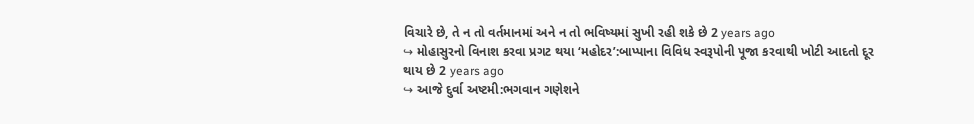વિચારે છે, તે ન તો વર્તમાનમાં અને ન તો ભવિષ્યમાં સુખી રહી શકે છે 2 years ago
↪ મોહાસુરનો વિનાશ કરવા પ્રગટ થયા ‘મહોદર’:બાપ્પાના વિવિધ સ્વરૂપોની પૂજા કરવાથી ખોટી આદતો દૂર થાય છે 2 years ago
↪ આજે દુર્વા અષ્ટમી:ભગવાન ગણેશને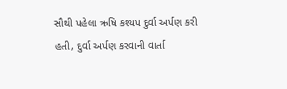સૌથી પહેલા ઋષિ કશ્યપ દુર્વા અર્પણ કરી હતી, દુર્વા અર્પણ કરવાની વાર્તા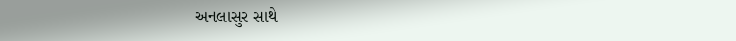અનલાસુર સાથે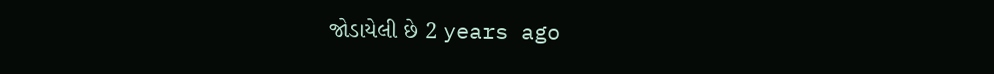જોડાયેલી છે 2 years ago